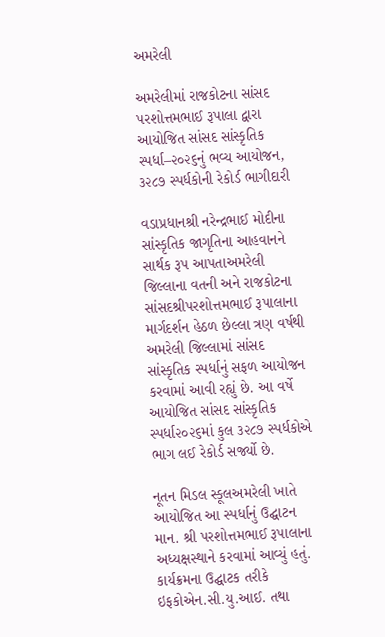અમરેલી

અમરેલીમાં રાજકોટના સાંસદ પરશોત્તમભાઈ રૂપાલા દ્વારા આયોજિત સાંસદ સાંસ્કૃતિક સ્પર્ધા–૨૦૨૬નું ભવ્ય આયોજન, ૩૨૮૭ સ્પર્ધકોની રેકોર્ડ ભાગીદારી

વડાપ્રધાનશ્રી નરેન્દ્રભાઈ મોદીના સાંસ્કૃતિક જાગૃતિના આહવાનને સાર્થક રૂપ આપતાઅમરેલી જિલ્લાના વતની અને રાજકોટના સાંસદશ્રીપરશોત્તમભાઈ રૂપાલાના માર્ગદર્શન હેઠળ છેલ્લા ત્રણ વર્ષથી અમરેલી જિલ્લામાં સાંસદ સાંસ્કૃતિક સ્પર્ધાનું સફળ આયોજન કરવામાં આવી રહ્યું છે. આ વર્ષે આયોજિત સાંસદ સાંસ્કૃતિક સ્પર્ધા૨૦૨૬માં કુલ ૩૨૮૭ સ્પર્ધકોએ ભાગ લઈ રેકોર્ડ સર્જ્યો છે.

નૂતન મિડલ સ્કૂલઅમરેલી ખાતે આયોજિત આ સ્પર્ધાનું ઉદ્ઘાટન માન. શ્રી પરશોત્તમભાઈ રૂપાલાના અધ્યક્ષસ્થાને કરવામાં આવ્યું હતું. કાર્યક્રમના ઉદ્ઘાટક તરીકે ઇફકોએન.સી.યુ.આઈ. તથા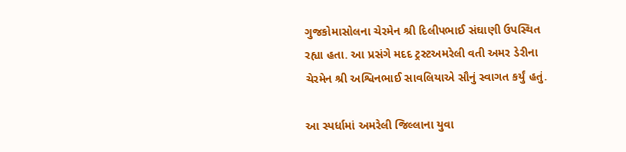ગુજકોમાસોલના ચેરમેન શ્રી દિલીપભાઈ સંઘાણી ઉપસ્થિત રહ્યા હતા. આ પ્રસંગે મદદ ટ્રસ્ટઅમરેલી વતી અમર ડેરીના ચેરમેન શ્રી અશ્વિનભાઈ સાવલિયાએ સૌનું સ્વાગત કર્યું હતું.

આ સ્પર્ધામાં અમરેલી જિલ્લાના યુવા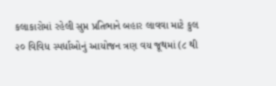કલાકારોમાં રહેલી સુપ્ત પ્રતિભાને બહાર લાવવા માટે કુલ ૨૦ વિવિધ સ્પર્ધાઓનું આયોજન ત્રણ વય જૂથમાં (૮ થી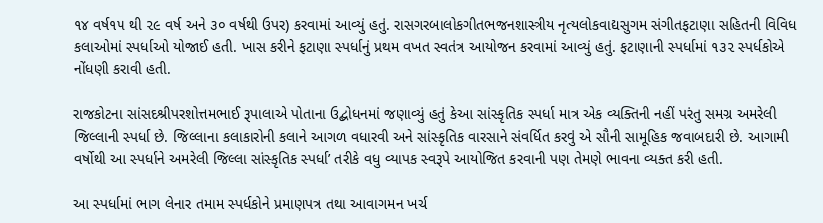૧૪ વર્ષ૧૫ થી ૨૯ વર્ષ અને ૩૦ વર્ષથી ઉપર) કરવામાં આવ્યું હતું. રાસગરબાલોકગીતભજનશાસ્ત્રીય નૃત્યલોકવાદ્યસુગમ સંગીતફટાણા સહિતની વિવિધ કલાઓમાં સ્પર્ધાઓ યોજાઈ હતી. ખાસ કરીને ફટાણા સ્પર્ધાનું પ્રથમ વખત સ્વતંત્ર આયોજન કરવામાં આવ્યું હતું. ફટાણાની સ્પર્ધામાં ૧૩૨ સ્પર્ધકોએ નોંધણી કરાવી હતી.

રાજકોટના સાંસદશ્રીપરશોત્તમભાઈ રૂપાલાએ પોતાના ઉદ્બોધનમાં જણાવ્યું હતું કેઆ સાંસ્કૃતિક સ્પર્ધા માત્ર એક વ્યક્તિની નહીં પરંતુ સમગ્ર અમરેલી જિલ્લાની સ્પર્ધા છે. જિલ્લાના કલાકારોની કલાને આગળ વધારવી અને સાંસ્કૃતિક વારસાને સંવર્ધિત કરવું એ સૌની સામૂહિક જવાબદારી છે. આગામી વર્ષોથી આ સ્પર્ધાને અમરેલી જિલ્લા સાંસ્કૃતિક સ્પર્ધા’ તરીકે વધુ વ્યાપક સ્વરૂપે આયોજિત કરવાની પણ તેમણે ભાવના વ્યક્ત કરી હતી.

આ સ્પર્ધામાં ભાગ લેનાર તમામ સ્પર્ધકોને પ્રમાણપત્ર તથા આવાગમન ખર્ચ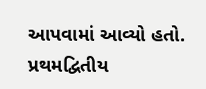આપવામાં આવ્યો હતો. પ્રથમદ્વિતીય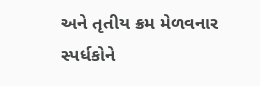અને તૃતીય ક્રમ મેળવનાર સ્પર્ધકોને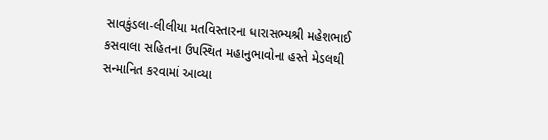સાવકુંડલા-લીલીયા મતવિસ્તારના ધારાસભ્યશ્રી મહેશભાઈ કસવાલા સહિતના ઉપસ્થિત મહાનુભાવોના હસ્તે મેડલથી સન્માનિત કરવામાં આવ્યા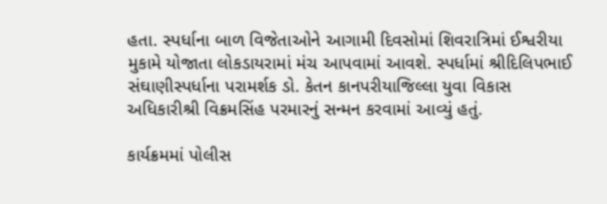હતા. સ્પર્ધાના બાળ વિજેતાઓને આગામી દિવસોમાં શિવરાત્રિમાં ઈશ્વરીયા મુકામે યોજાતા લોકડાયરામાં મંચ આપવામાં આવશે. સ્પર્ધામાં શ્રીદિલિપભાઈ સંઘાણીસ્પર્ધાના પરામર્શક ડો. કેતન કાનપરીયાજિલ્લા યુવા વિકાસ અધિકારીશ્રી વિક્રમસિંહ પરમારનું સન્મન કરવામાં આવ્યું હતું.

કાર્યક્રમમાં પોલીસ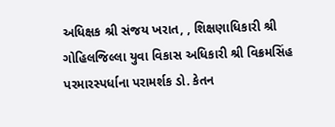અધિક્ષક શ્રી સંજય ખરાત, , શિક્ષણાધિકારી શ્રી ગોહિલજિલ્લા યુવા વિકાસ અધિકારી શ્રી વિક્રમસિંહ પરમારસ્પર્ધાના પરામર્શક ડો. કેતન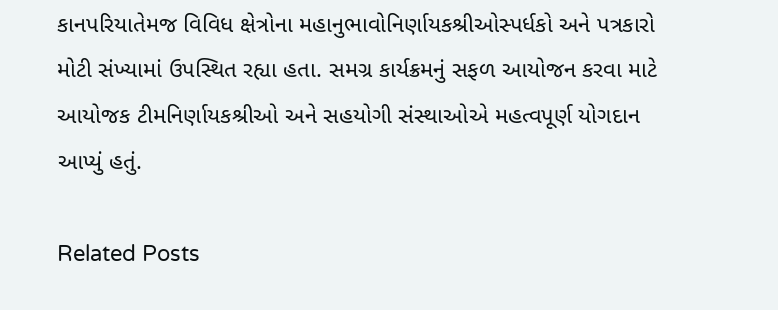કાનપરિયાતેમજ વિવિધ ક્ષેત્રોના મહાનુભાવોનિર્ણાયકશ્રીઓસ્પર્ધકો અને પત્રકારો મોટી સંખ્યામાં ઉપસ્થિત રહ્યા હતા. સમગ્ર કાર્યક્રમનું સફળ આયોજન કરવા માટે આયોજક ટીમનિર્ણાયકશ્રીઓ અને સહયોગી સંસ્થાઓએ મહત્વપૂર્ણ યોગદાન આપ્યું હતું.

Related Posts